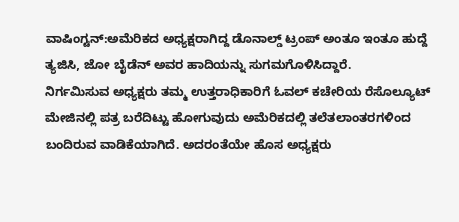ವಾಷಿಂಗ್ಟನ್:ಅಮೆರಿಕದ ಅಧ್ಯಕ್ಷರಾಗಿದ್ದ ಡೊನಾಲ್ಡ್ ಟ್ರಂಪ್ ಅಂತೂ ಇಂತೂ ಹುದ್ದೆ ತ್ಯಜಿಸಿ, ಜೋ ಬೈಡೆನ್ ಅವರ ಹಾದಿಯನ್ನು ಸುಗಮಗೊಳಿಸಿದ್ದಾರೆ.
ನಿರ್ಗಮಿಸುವ ಅಧ್ಯಕ್ಷರು ತಮ್ಮ ಉತ್ತರಾಧಿಕಾರಿಗೆ ಓವಲ್ ಕಚೇರಿಯ ರೆಸೊಲ್ಯೂಟ್ ಮೇಜಿನಲ್ಲಿ ಪತ್ರ ಬರೆದಿಟ್ಟು ಹೋಗುವುದು ಅಮೆರಿಕದಲ್ಲಿ ತಲೆತಲಾಂತರಗಳಿಂದ ಬಂದಿರುವ ವಾಡಿಕೆಯಾಗಿದೆ. ಅದರಂತೆಯೇ ಹೊಸ ಅಧ್ಯಕ್ಷರು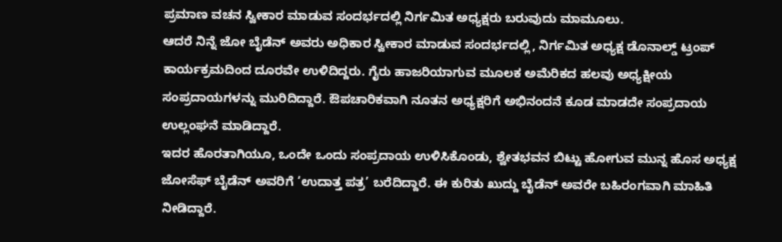ಪ್ರಮಾಣ ವಚನ ಸ್ವೀಕಾರ ಮಾಡುವ ಸಂದರ್ಭದಲ್ಲಿ ನಿರ್ಗಮಿತ ಅಧ್ಯಕ್ಷರು ಬರುವುದು ಮಾಮೂಲು.
ಆದರೆ ನಿನ್ನೆ ಜೋ ಬೈಡೆನ್ ಅವರು ಅಧಿಕಾರ ಸ್ವೀಕಾರ ಮಾಡುವ ಸಂದರ್ಭದಲ್ಲಿ, ನಿರ್ಗಮಿತ ಅಧ್ಯಕ್ಷ ಡೊನಾಲ್ಡ್ ಟ್ರಂಪ್ ಕಾರ್ಯಕ್ರಮದಿಂದ ದೂರವೇ ಉಳಿದಿದ್ದರು. ಗೈರು ಹಾಜರಿಯಾಗುವ ಮೂಲಕ ಅಮೆರಿಕದ ಹಲವು ಅಧ್ಯಕ್ಷೀಯ ಸಂಪ್ರದಾಯಗಳನ್ನು ಮುರಿದಿದ್ದಾರೆ. ಔಪಚಾರಿಕವಾಗಿ ನೂತನ ಅಧ್ಯಕ್ಷರಿಗೆ ಅಭಿನಂದನೆ ಕೂಡ ಮಾಡದೇ ಸಂಪ್ರದಾಯ ಉಲ್ಲಂಘನೆ ಮಾಡಿದ್ದಾರೆ.
ಇದರ ಹೊರತಾಗಿಯೂ, ಒಂದೇ ಒಂದು ಸಂಪ್ರದಾಯ ಉಳಿಸಿಕೊಂಡು, ಶ್ವೇತಭವನ ಬಿಟ್ಟು ಹೋಗುವ ಮುನ್ನ ಹೊಸ ಅಧ್ಯಕ್ಷ ಜೋಸೆಫ್ ಬೈಡೆನ್ ಅವರಿಗೆ ‘ಉದಾತ್ತ ಪತ್ರ’ ಬರೆದಿದ್ದಾರೆ. ಈ ಕುರಿತು ಖುದ್ದು ಬೈಡೆನ್ ಅವರೇ ಬಹಿರಂಗವಾಗಿ ಮಾಹಿತಿ ನೀಡಿದ್ದಾರೆ.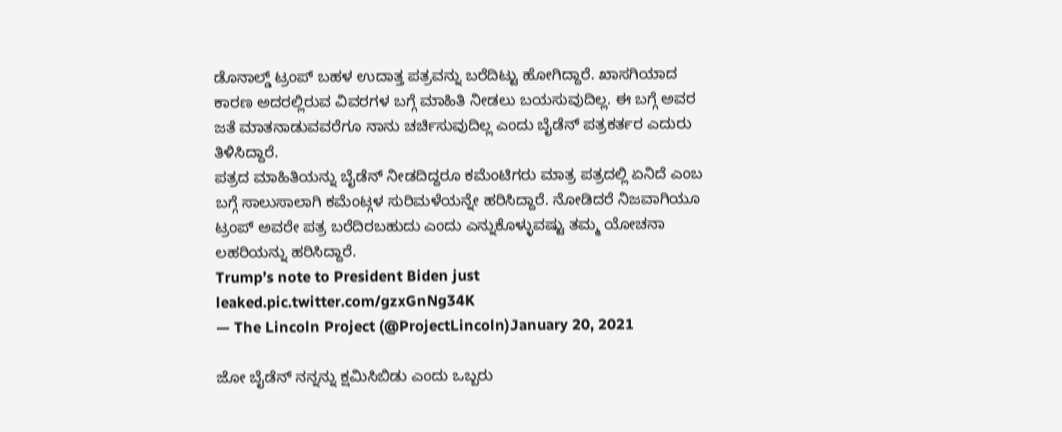ಡೊನಾಲ್ಡ್ ಟ್ರಂಪ್ ಬಹಳ ಉದಾತ್ತ ಪತ್ರವನ್ನು ಬರೆದಿಟ್ಟು ಹೋಗಿದ್ದಾರೆ. ಖಾಸಗಿಯಾದ ಕಾರಣ ಅದರಲ್ಲಿರುವ ವಿವರಗಳ ಬಗ್ಗೆ ಮಾಹಿತಿ ನೀಡಲು ಬಯಸುವುದಿಲ್ಲ. ಈ ಬಗ್ಗೆ ಅವರ ಜತೆ ಮಾತನಾಡುವವರೆಗೂ ನಾನು ಚರ್ಚಿಸುವುದಿಲ್ಲ ಎಂದು ಬೈಡೆನ್ ಪತ್ರಕರ್ತರ ಎದುರು ತಿಳಿಸಿದ್ದಾರೆ.
ಪತ್ರದ ಮಾಹಿತಿಯನ್ನು ಬೈಡೆನ್ ನೀಡದಿದ್ದರೂ ಕಮೆಂಟಿಗರು ಮಾತ್ರ ಪತ್ರದಲ್ಲಿ ಏನಿದೆ ಎಂಬ ಬಗ್ಗೆ ಸಾಲುಸಾಲಾಗಿ ಕಮೆಂಟ್ಗಳ ಸುರಿಮಳೆಯನ್ನೇ ಹರಿಸಿದ್ದಾರೆ. ನೋಡಿದರೆ ನಿಜವಾಗಿಯೂ ಟ್ರಂಪ್ ಅವರೇ ಪತ್ರ ಬರೆದಿರಬಹುದು ಎಂದು ಎನ್ನುಕೊಳ್ಳುವಷ್ಟು ತಮ್ಮ ಯೋಚನಾ ಲಹರಿಯನ್ನು ಹರಿಸಿದ್ದಾರೆ.
Trump’s note to President Biden just leaked.pic.twitter.com/gzxGnNg34K
— The Lincoln Project (@ProjectLincoln)January 20, 2021

ಜೋ ಬೈಡೆನ್ ನನ್ನನ್ನು ಕ್ಷಮಿಸಿಬಿಡು ಎಂದು ಒಬ್ಬರು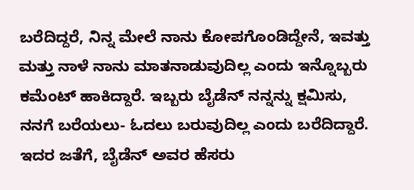ಬರೆದಿದ್ದರೆ, ನಿನ್ನ ಮೇಲೆ ನಾನು ಕೋಪಗೊಂಡಿದ್ದೇನೆ, ಇವತ್ತು ಮತ್ತು ನಾಳೆ ನಾನು ಮಾತನಾಡುವುದಿಲ್ಲ ಎಂದು ಇನ್ನೊಬ್ಬರು ಕಮೆಂಟ್ ಹಾಕಿದ್ದಾರೆ. ಇಬ್ಬರು ಬೈಡೆನ್ ನನ್ನನ್ನು ಕ್ಷಮಿಸು, ನನಗೆ ಬರೆಯಲು- ಓದಲು ಬರುವುದಿಲ್ಲ ಎಂದು ಬರೆದಿದ್ದಾರೆ. ಇದರ ಜತೆಗೆ, ಬೈಡೆನ್ ಅವರ ಹೆಸರು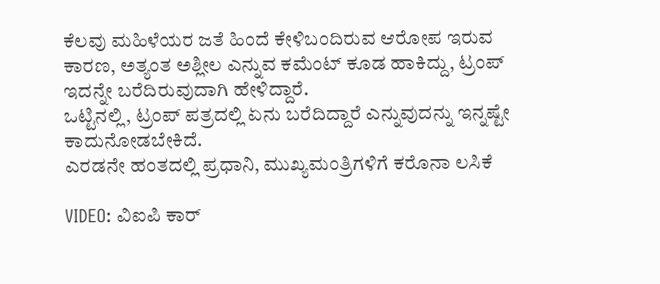ಕೆಲವು ಮಹಿಳೆಯರ ಜತೆ ಹಿಂದೆ ಕೇಳಿಬಂದಿರುವ ಆರೋಪ ಇರುವ ಕಾರಣ, ಅತ್ಯಂತ ಅಶ್ಲೀಲ ಎನ್ನುವ ಕಮೆಂಟ್ ಕೂಡ ಹಾಕಿದ್ದು, ಟ್ರಂಪ್ ಇದನ್ನೇ ಬರೆದಿರುವುದಾಗಿ ಹೇಳಿದ್ದಾರೆ.
ಒಟ್ಟಿನಲ್ಲಿ, ಟ್ರಂಪ್ ಪತ್ರದಲ್ಲಿ ಏನು ಬರೆದಿದ್ದಾರೆ ಎನ್ನುವುದನ್ನು ಇನ್ನಷ್ಟೇ ಕಾದುನೋಡಬೇಕಿದೆ.
ಎರಡನೇ ಹಂತದಲ್ಲಿ ಪ್ರಧಾನಿ, ಮುಖ್ಯಮಂತ್ರಿಗಳಿಗೆ ಕರೊನಾ ಲಸಿಕೆ

VIDEO: ವಿಐಪಿ ಕಾರ್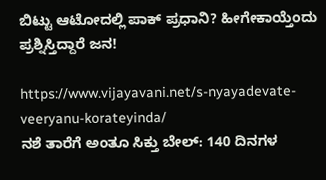ಬಿಟ್ಟು ಆಟೋದಲ್ಲಿ ಪಾಕ್ ಪ್ರಧಾನಿ? ಹೀಗೇಕಾಯ್ತೆಂದು ಪ್ರಶ್ನಿಸ್ತಿದ್ದಾರೆ ಜನ!

https://www.vijayavani.net/s-nyayadevate-veeryanu-korateyinda/
ನಶೆ ತಾರೆಗೆ ಅಂತೂ ಸಿಕ್ತು ಬೇಲ್: 140 ದಿನಗಳ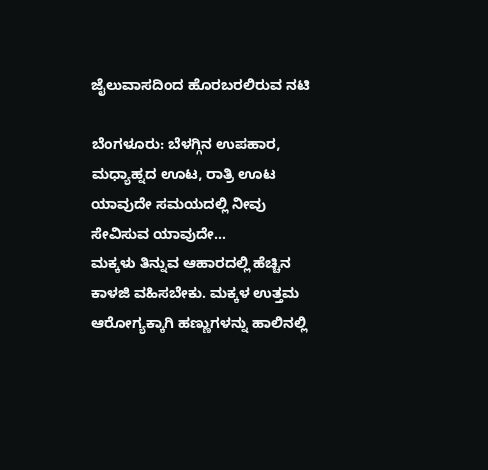ಜೈಲುವಾಸದಿಂದ ಹೊರಬರಲಿರುವ ನಟಿ

ಬೆಂಗಳೂರು: ಬೆಳಗ್ಗಿನ ಉಪಹಾರ, ಮಧ್ಯಾಹ್ನದ ಊಟ, ರಾತ್ರಿ ಊಟ ಯಾವುದೇ ಸಮಯದಲ್ಲಿ ನೀವು ಸೇವಿಸುವ ಯಾವುದೇ…
ಮಕ್ಕಳು ತಿನ್ನುವ ಆಹಾರದಲ್ಲಿ ಹೆಚ್ಚಿನ ಕಾಳಜಿ ವಹಿಸಬೇಕು. ಮಕ್ಕಳ ಉತ್ತಮ ಆರೋಗ್ಯಕ್ಕಾಗಿ ಹಣ್ಣುಗಳನ್ನು ಹಾಲಿನಲ್ಲಿ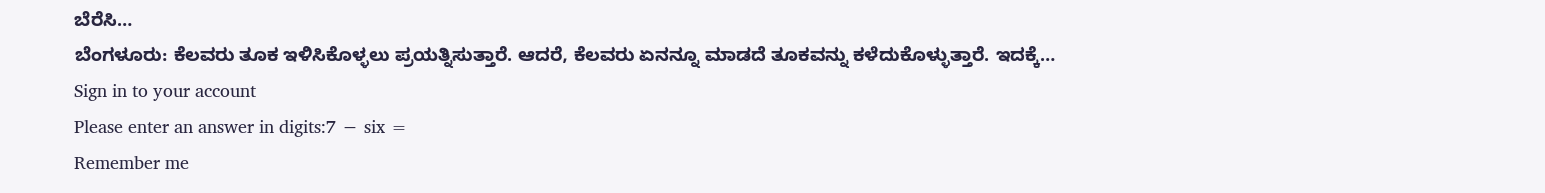ಬೆರೆಸಿ…
ಬೆಂಗಳೂರು: ಕೆಲವರು ತೂಕ ಇಳಿಸಿಕೊಳ್ಳಲು ಪ್ರಯತ್ನಿಸುತ್ತಾರೆ. ಆದರೆ, ಕೆಲವರು ಏನನ್ನೂ ಮಾಡದೆ ತೂಕವನ್ನು ಕಳೆದುಕೊಳ್ಳುತ್ತಾರೆ. ಇದಕ್ಕೆ…
Sign in to your account
Please enter an answer in digits:7 − six =
Remember me